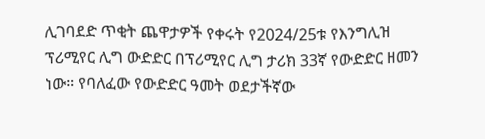ሊገባደድ ጥቂት ጨዋታዎች የቀሩት የ2024/25ቱ የእንግሊዝ ፕሪሚየር ሊግ ውድድር በፕሪሚየር ሊግ ታሪክ 33ኛ የውድድር ዘመን ነው። የባለፈው የውድድር ዓመት ወደታችኛው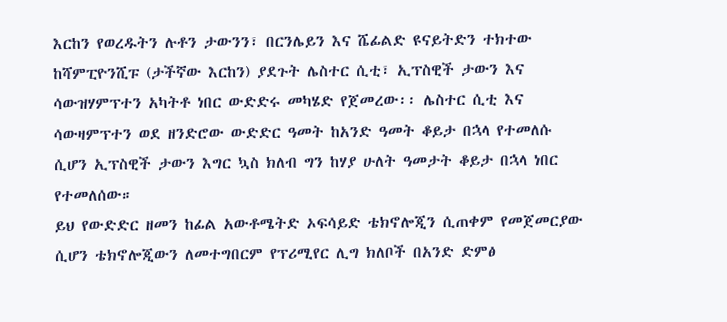እርከን የወረዱትን ሉቶን ታውንን፣ በርንሌይን እና ሼፊልድ ዩናይትድን ተክተው ከሻምፒዮንሺፑ (ታችኛው እርከን) ያደጉት ሌስተር ሲቲ፣ ኢፕስዊች ታውን እና ሳውዝሃምፕተን አካትቶ ነበር ውድድሩ መካሄድ የጀመረው፡፡ ሌስተር ሲቲ እና ሳውዛምፕተን ወደ ዘንድሮው ውድድር ዓመት ከአንድ ዓመት ቆይታ በኋላ የተመለሱ ሲሆን ኢፕስዊች ታውን እግር ኳስ ክለብ ግን ከሃያ ሁለት ዓመታት ቆይታ በኋላ ነበር የተመለሰው።
ይህ የውድድር ዘመን ከፊል አውቶሜትድ ኦፍሳይድ ቴክኖሎጂን ሲጠቀም የመጀመርያው ሲሆን ቴክኖሎጂውን ለመተግበርም የፕሪሚየር ሊግ ክለቦች በአንድ ድምፅ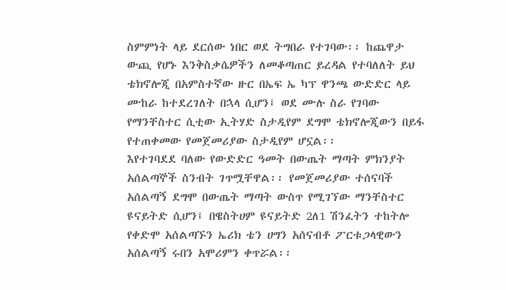ስምምነት ላይ ደርሰው ነበር ወደ ትግበራ የተገባው፡፡ ከጨዋታ ውጪ የሆኑ እንቅስቃሴዎችን ለመቆጣጠር ይረዳል የተባለለት ይህ ቴክኖሎጂ በአምስተኛው ዙር በኤፍ ኤ ካፕ ዋንጫ ውድድር ላይ ሙከራ ከተደረገለት በኋላ ሲሆን፤ ወደ ሙሉ ስራ የገባው የማንቸስተር ሲቲው ኢትሃድ ስታዲየም ደግሞ ቴክኖሎጂውን በይፋ የተጠቀመው የመጀመሪያው ስታዲየም ሆኗል፡፡
እየተገባደደ ባለው የውድድር ዓመት በውጤት ማጣት ምክንያት አሰልጣኞች ስንብት ገጥሟቸዋል፡፡ የመጀመሪያው ተሰናባች አሰልጣኝ ደግሞ በውጤት ማጣት ውስጥ የሚገኘው ማንቸስተር ዩናይትድ ሲሆን፤ በዌስትሀም ዩናይትድ 2ለ1 ሽንፈትን ተከትሎ የቀድሞ አሰልጣኙን ኤሪክ ቴን ሀግን አሰናብቶ ፖርቱጋላዊውን አሰልጣኝ ሩበን አሞሪምን ቀጥሯል፡፡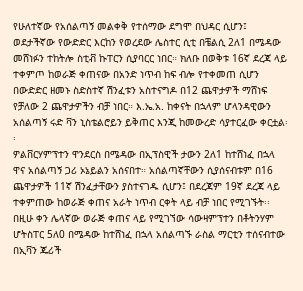የሁለተኛው የአሰልጣኝ መልቀቅ የተሰማው ደግሞ በህዳር ሲሆን፤ ወደታችኛው የውድድር እርከን የወረደው ሌስተር ሲቲ በቼልሲ 2ለ1 በሜዳው መሸነፉን ተከትሎ ስቲቭ ኩፐርን ሲያባርር ነበር። ክለቡ በወቅቱ 16ኛ ደረጃ ላይ ተቀምጦ ከወራጅ ቀጠናው በአንድ ነጥብ ከፍ ብሎ የተቀመጠ ሲሆን በውድድር ዘመኑ ስድስተኛ ሽንፈቱን አስተናግዶ በ12 ጨዋታዎች ማሸነፍ የቻለው 2 ጨዋታዎችን ብቻ ነበር። እ.ኤ.አ. ከቀናት በኋላም ሆላንዳዊውን አሰልጣኝ ሩድ ቫን ኒስቴልሮይን ይቅጠር እንጂ ከመውረድ ሳያተርፈው ቀርቷል፡፡
ዎልቨርሃምፕተን ዋንደርስ በሜዳው በኢፕስዊች ታውን 2ለ1 ከተሸነፈ በኋላ ዋና አሰልጣኝ ጋሪ ኦኔይልን አሰናበተ። አሰልጣኛቸውን ሲያሰናብቱም በ16 ጨዋታዎች 11ኛ ሽንፈታቸውን ያስተናገዱ ሲሆን፤ በደረጃም 19ኛ ደረጃ ላይ ተቀምጠው ከወራጅ ቀጠና አራት ነጥብ ርቀት ላይ ብቻ ነበር የሚገኙት፡፡
በዚሁ ቀን ሌላኛው ወራጅ ቀጠና ላይ የሚገኘው ሳውዛምፕተን በቶትንሃም ሆትስፐር 5ለ0 በሜዳው ከተሸነፈ በኋላ አሰልጣኙ ራስል ማርቲን ተሰናብተው በኢቫን ጁሪች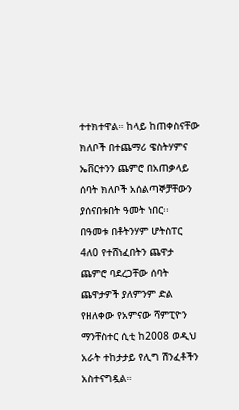ተተክተዋል። ከላይ ከጠቀስናቸው ክለቦች በተጨማሪ ዌስትሃምና ኤቨርተንን ጨምሮ በአጠቃላይ ሰባት ክለቦች አሰልጣኞቻቸውን ያሰናበቱበት ዓመት ነበር፡፡
በዓመቱ በቶትንሃም ሆትስፐር 4ለ0 የተሸነፈበትን ጨዋታ ጨምሮ ባደረጋቸው ሰባት ጨዋታዎች ያለምንም ድል የዘለቀው የአምናው ሻምፒዮን ማንቸስተር ሲቲ ከ2008 ወዲህ አራት ተከታታይ የሊግ ሽንፈቶችን አስተናግዷል።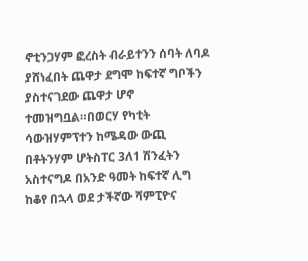ኖቲንጋሃም ፎረስት ብራይተንን ሰባት ለባዶ ያሸነፈበት ጨዋታ ደግሞ ከፍተኛ ግቦችን ያስተናገደው ጨዋታ ሆኖ ተመዝግቧል።በወርሃ የካቲት ሳውዝሃምፕተን ከሜዳው ውጪ በቶትንሃም ሆትስፐር 3ለ1 ሽንፈትን አስተናግዶ በአንድ ዓመት ከፍተኛ ሊግ ከቆየ በኋላ ወደ ታችኛው ሻምፒዮና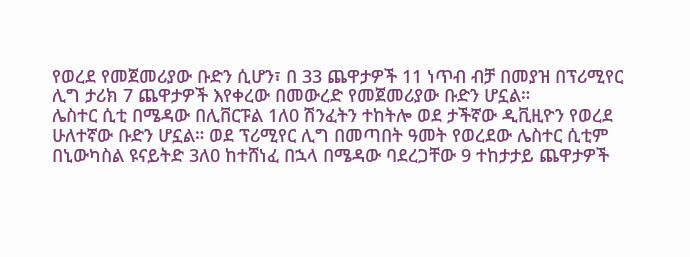የወረደ የመጀመሪያው ቡድን ሲሆን፣ በ 33 ጨዋታዎች 11 ነጥብ ብቻ በመያዝ በፕሪሚየር ሊግ ታሪክ 7 ጨዋታዎች እየቀረው በመውረድ የመጀመሪያው ቡድን ሆኗል።
ሌስተር ሲቲ በሜዳው በሊቨርፑል 1ለ0 ሽንፈትን ተከትሎ ወደ ታችኛው ዲቪዚዮን የወረደ ሁለተኛው ቡድን ሆኗል። ወደ ፕሪሚየር ሊግ በመጣበት ዓመት የወረደው ሌስተር ሲቲም በኒውካስል ዩናይትድ 3ለ0 ከተሸነፈ በኋላ በሜዳው ባደረጋቸው 9 ተከታታይ ጨዋታዎች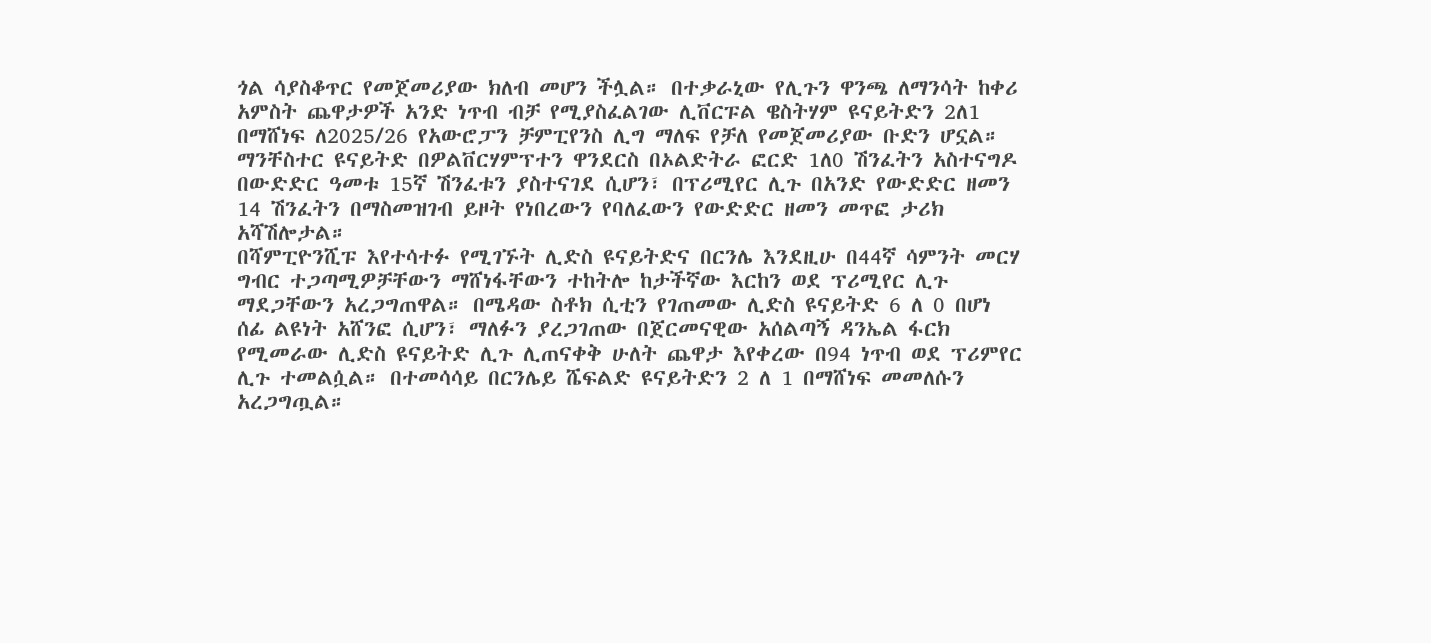ጎል ሳያስቆጥር የመጀመሪያው ክለብ መሆን ችሏል። በተቃራኒው የሊጉን ዋንጫ ለማንሳት ከቀሪ አምስት ጨዋታዎች አንድ ነጥብ ብቻ የሚያስፈልገው ሊቨርፑል ዌስትሃም ዩናይትድን 2ለ1 በማሸነፍ ለ2025/26 የአውሮፓን ቻምፒየንስ ሊግ ማለፍ የቻለ የመጀመሪያው ቡድን ሆኗል።
ማንቸስተር ዩናይትድ በዎልቨርሃምፕተን ዋንደርስ በኦልድትራ ፎርድ 1ለ0 ሽንፈትን አስተናግዶ በውድድር ዓመቱ 15ኛ ሽንፈቱን ያስተናገደ ሲሆን፣ በፕሪሚየር ሊጉ በአንድ የውድድር ዘመን 14 ሽንፈትን በማስመዝገብ ይዞት የነበረውን የባለፈውን የውድድር ዘመን መጥፎ ታሪክ አሻሽሎታል።
በሻምፒዮንሺፑ እየተሳተፉ የሚገኙት ሊድስ ዩናይትድና በርንሌ እንደዚሁ በ44ኛ ሳምንት መርሃ ግብር ተጋጣሚዎቻቸውን ማሸነፋቸውን ተከትሎ ከታችኛው እርከን ወደ ፕሪሚየር ሊጉ ማደጋቸውን አረጋግጠዋል። በሜዳው ስቶክ ሲቲን የገጠመው ሊድስ ዩናይትድ 6 ለ 0 በሆነ ሰፊ ልዩነት አሸንፎ ሲሆን፣ ማለፉን ያረጋገጠው በጀርመናዊው አሰልጣኝ ዳንኤል ፋርክ የሚመራው ሊድስ ዩናይትድ ሊጉ ሊጠናቀቅ ሁለት ጨዋታ እየቀረው በ94 ነጥብ ወደ ፕሪምየር ሊጉ ተመልሷል። በተመሳሳይ በርንሌይ ሼፍልድ ዩናይትድን 2 ለ 1 በማሸነፍ መመለሱን አረጋግጧል።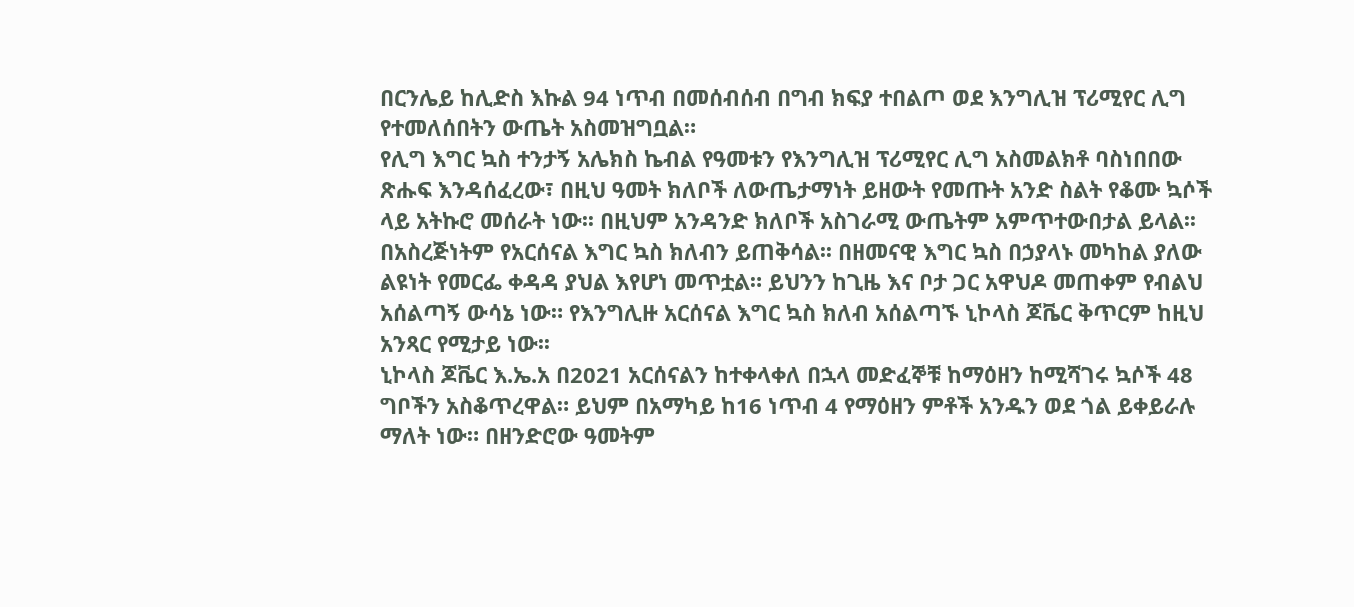በርንሌይ ከሊድስ እኩል 94 ነጥብ በመሰብሰብ በግብ ክፍያ ተበልጦ ወደ እንግሊዝ ፕሪሚየር ሊግ የተመለሰበትን ውጤት አስመዝግቧል።
የሊግ እግር ኳስ ተንታኝ አሌክስ ኬብል የዓመቱን የእንግሊዝ ፕሪሚየር ሊግ አስመልክቶ ባስነበበው ጽሑፍ እንዳሰፈረው፣ በዚህ ዓመት ክለቦች ለውጤታማነት ይዘውት የመጡት አንድ ስልት የቆሙ ኳሶች ላይ አትኩሮ መሰራት ነው፡፡ በዚህም አንዳንድ ክለቦች አስገራሚ ውጤትም አምጥተውበታል ይላል፡፡ በአስረጅነትም የአርሰናል እግር ኳስ ክለብን ይጠቅሳል፡፡ በዘመናዊ እግር ኳስ በኃያላኑ መካከል ያለው ልዩነት የመርፌ ቀዳዳ ያህል እየሆነ መጥቷል። ይህንን ከጊዜ እና ቦታ ጋር አዋህዶ መጠቀም የብልህ አሰልጣኝ ውሳኔ ነው። የእንግሊዙ አርሰናል እግር ኳስ ክለብ አሰልጣኙ ኒኮላስ ጆቬር ቅጥርም ከዚህ አንጻር የሚታይ ነው፡፡
ኒኮላስ ጆቬር እ.ኤ.አ በ2021 አርሰናልን ከተቀላቀለ በኋላ መድፈኞቹ ከማዕዘን ከሚሻገሩ ኳሶች 48 ግቦችን አስቆጥረዋል። ይህም በአማካይ ከ16 ነጥብ 4 የማዕዘን ምቶች አንዱን ወደ ጎል ይቀይራሉ ማለት ነው። በዘንድሮው ዓመትም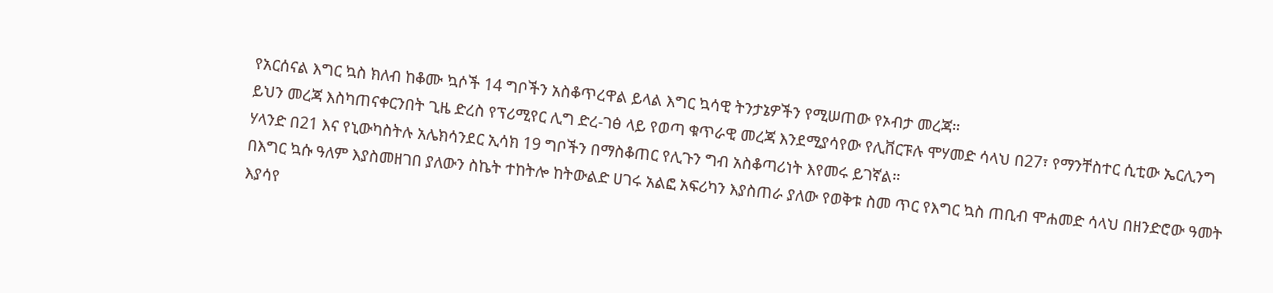የአርሰናል እግር ኳስ ክለብ ከቆሙ ኳሶች 14 ግቦችን አስቆጥረዋል ይላል እግር ኳሳዊ ትንታኔዎችን የሚሠጠው የኦብታ መረጃ።
ይህን መረጃ እስካጠናቀርንበት ጊዜ ድረስ የፕሪሚየር ሊግ ድረ-ገፅ ላይ የወጣ ቁጥራዊ መረጃ እንደሚያሳየው የሊቨርፑሉ ሞሃመድ ሳላህ በ27፣ የማንቸስተር ሲቲው ኤርሊንግ ሃላንድ በ21 እና የኒውካስትሉ አሌክሳንደር ኢሳክ 19 ግቦችን በማስቆጠር የሊጉን ግብ አስቆጣሪነት እየመሩ ይገኛል።
በእግር ኳሱ ዓለም እያስመዘገበ ያለውን ስኬት ተከትሎ ከትውልድ ሀገሩ አልፎ አፍሪካን እያስጠራ ያለው የወቅቱ ስመ ጥር የእግር ኳስ ጠቢብ ሞሐመድ ሳላህ በዘንድሮው ዓመት እያሳየ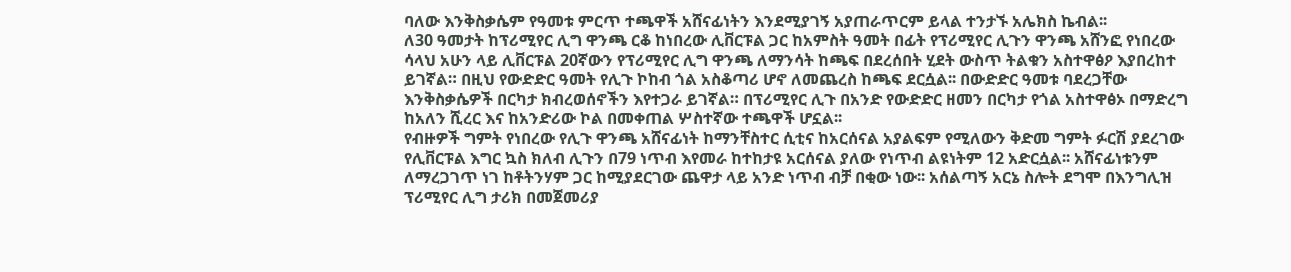ባለው እንቅስቃሴም የዓመቱ ምርጥ ተጫዋች አሸናፊነትን እንደሚያገኝ አያጠራጥርም ይላል ተንታኙ አሌክስ ኬብል፡፡
ለ30 ዓመታት ከፕሪሚየር ሊግ ዋንጫ ርቆ ከነበረው ሊቨርፑል ጋር ከአምስት ዓመት በፊት የፕሪሚየር ሊጉን ዋንጫ አሸንፎ የነበረው ሳላህ አሁን ላይ ሊቨርፑል 20ኛውን የፕሪሚየር ሊግ ዋንጫ ለማንሳት ከጫፍ በደረሰበት ሂደት ውስጥ ትልቁን አስተዋፅዖ እያበረከተ ይገኛል። በዚህ የውድድር ዓመት የሊጉ ኮከብ ጎል አስቆጣሪ ሆኖ ለመጨረስ ከጫፍ ደርሷል፡፡ በውድድር ዓመቱ ባደረጋቸው እንቅስቃሴዎች በርካታ ክብረወሰኖችን እየተጋራ ይገኛል። በፕሪሚየር ሊጉ በአንድ የውድድር ዘመን በርካታ የጎል አስተዋፅኦ በማድረግ ከአለን ሺረር እና ከአንድሪው ኮል በመቀጠል ሦስተኛው ተጫዋች ሆኗል፡፡
የብዙዎች ግምት የነበረው የሊጉ ዋንጫ አሸናፊነት ከማንቸስተር ሲቲና ከአርሰናል አያልፍም የሚለውን ቅድመ ግምት ፉርሽ ያደረገው የሊቨርፑል እግር ኳስ ክለብ ሊጉን በ79 ነጥብ እየመራ ከተከታዩ አርሰናል ያለው የነጥብ ልዩነትም 12 አድርሷል፡፡ አሸናፊነቱንም ለማረጋገጥ ነገ ከቶትንሃም ጋር ከሚያደርገው ጨዋታ ላይ አንድ ነጥብ ብቻ በቂው ነው፡፡ አሰልጣኝ አርኔ ስሎት ደግሞ በእንግሊዝ ፕሪሚየር ሊግ ታሪክ በመጀመሪያ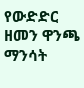የውድድር ዘመን ዋንጫ ማንሳት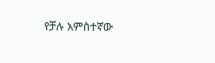የቻሉ አምስተኛው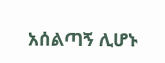አሰልጣኝ ሊሆኑ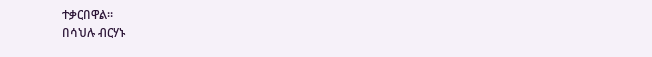ተቃርበዋል።
በሳህሉ ብርሃኑ